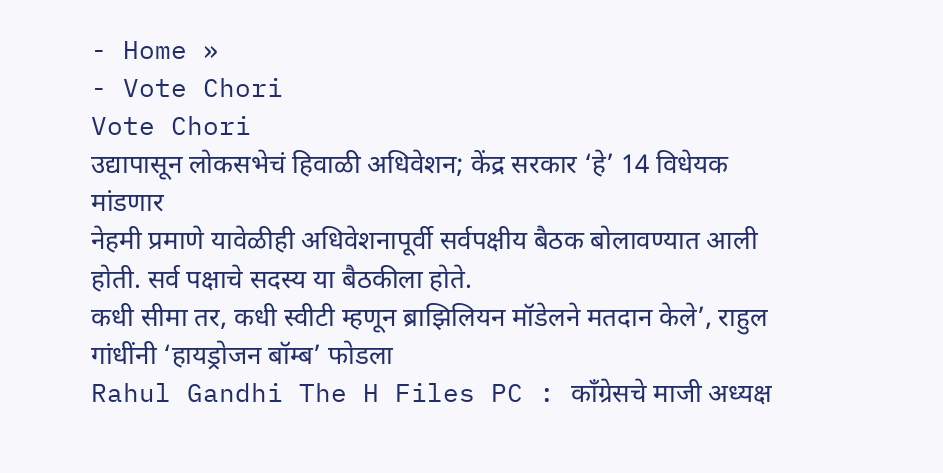- Home »
- Vote Chori
Vote Chori
उद्यापासून लोकसभेचं हिवाळी अधिवेशन; केंद्र सरकार ‘हे’ 14 विधेयक मांडणार
नेहमी प्रमाणे यावेळीही अधिवेशनापूर्वी सर्वपक्षीय बैठक बोलावण्यात आली होती. सर्व पक्षाचे सदस्य या बैठकीला होते.
कधी सीमा तर, कधी स्वीटी म्हणून ब्राझिलियन मॉडेलने मतदान केले’, राहुल गांधींनी ‘हायड्रोजन बॉम्ब’ फोडला
Rahul Gandhi The H Files PC : काँग्रेसचे माजी अध्यक्ष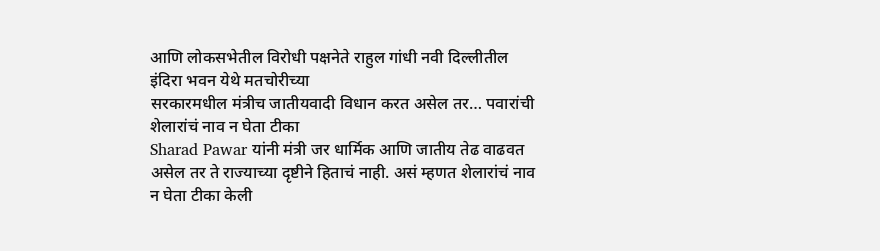आणि लोकसभेतील विरोधी पक्षनेते राहुल गांधी नवी दिल्लीतील इंदिरा भवन येथे मतचोरीच्या
सरकारमधील मंत्रीच जातीयवादी विधान करत असेल तर… पवारांची शेलारांचं नाव न घेता टीका
Sharad Pawar यांनी मंत्री जर धार्मिक आणि जातीय तेढ वाढवत असेल तर ते राज्याच्या दृष्टीने हिताचं नाही. असं म्हणत शेलारांचं नाव न घेता टीका केली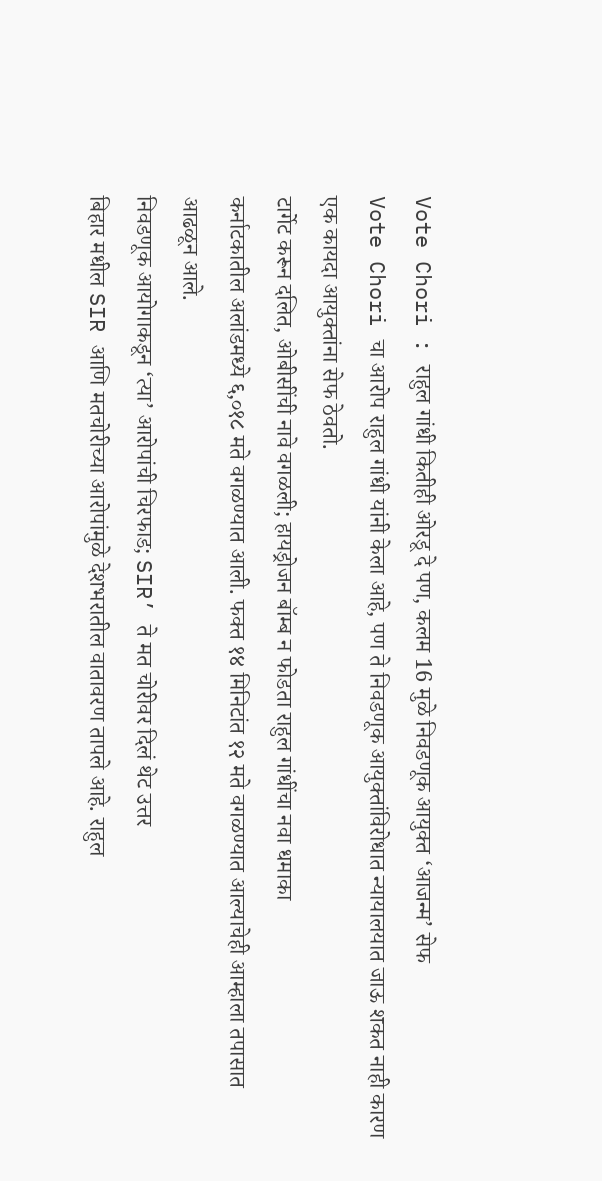Vote Chori : राहुल गांधी कितीही ओरडू दे पण, कलम 16 मुळे निवडणूक आयुक्त ‘आजन्म’ सेफ
Vote Chori चा आरोप राहुल गांधी यांनी केला आहे, पण ते निवडणूक आयुक्तांविरोधात न्यायालयात जाऊ शकत नाही कारण एक कायदा आयुक्तांना सेफ ठेवतो.
टार्गेट करून दलित, ओबीसींची नावे वगळली; हायड्रोजन बॉम्ब न फोडता राहुल गांधींचा नवा धमाका
कर्नाटकातील अलांडमध्ये ६,०१८ मते वगळण्यात आली. फक्त १४ मिनिटांत १२ मते वगळण्यात आल्याचेही आम्हाला तपासात आढळून आले.
निवडणूक आयोगाकडून ‘त्या’ आरोपांची चिरफाड; SIR’ ते मत चोरीवर दिलं थेट उत्तर
बिहार मधील SIR आणि मतचोरीच्या आरोपांमुळे देशभरातील वातावरण तापले आहे. राहुल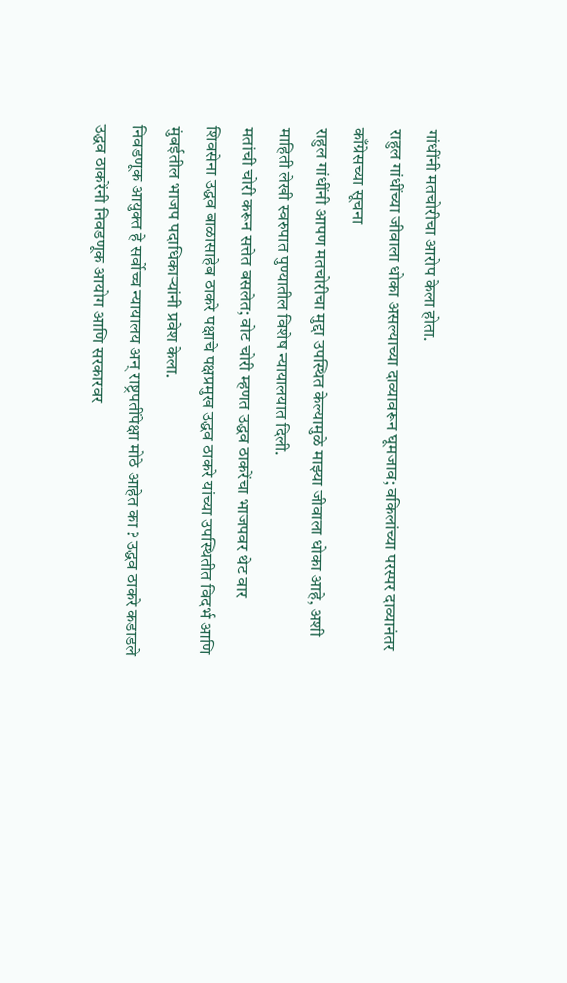गांधींनी मतचोरीचा आरोप केला होता.
राहुल गांधींच्या जीवाला धोका असल्याच्या दाव्यावरून घूमजाव; वकिलांच्या परस्पर दाव्यानंतर काँग्रेसच्या सूचना
राहुल गांधींनी आपण मतचोरीचा मुद्दा उपस्थित केल्यामुळे माझ्या जीवाला धोका आहे, अशी माहिती लेखी स्वरुपात पुण्यातील विशेष न्यायालयात दिली.
मतांची चोरी करून सत्तेत बसलेत; वोट चोरी म्हणत उद्धव ठाकरेंचा भाजपवर थेट वार
शिवसेना उद्धव बाळासाहेब ठाकरे पक्षाचे पक्षप्रमुख उद्धव ठाकरे यांच्या उपस्थितीत विदर्भ आणि मुंबईतील भाजप पदाधिकाऱ्यांनी प्रवेश केला.
निवडणूक आयुक्त हे सर्वोच्च न्यायालय अन् राष्ट्रपतींपेक्षा मोठे आहेत का ? उद्धव ठाकरे कडाडले
उद्धव ठाकरेंनी निवडणूक आयोग आणि सरकारवर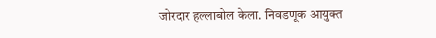जोरदार हल्लाबोल केला. निवडणूक आयुक्त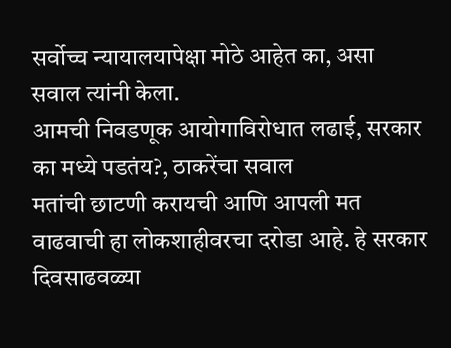सर्वोच्च न्यायालयापेक्षा मोठे आहेत का, असा सवाल त्यांनी केला.
आमची निवडणूक आयोगाविरोधात लढाई, सरकार का मध्ये पडतंय?, ठाकरेंचा सवाल
मतांची छाटणी करायची आणि आपली मत वाढवाची हा लोकशाहीवरचा दरोडा आहे. हे सरकार दिवसाढवळ्या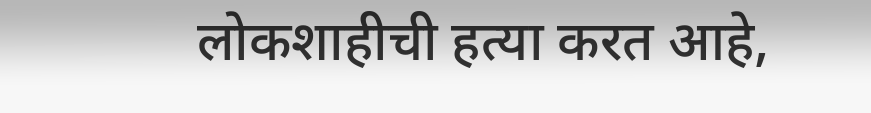लोकशाहीची हत्या करत आहे,